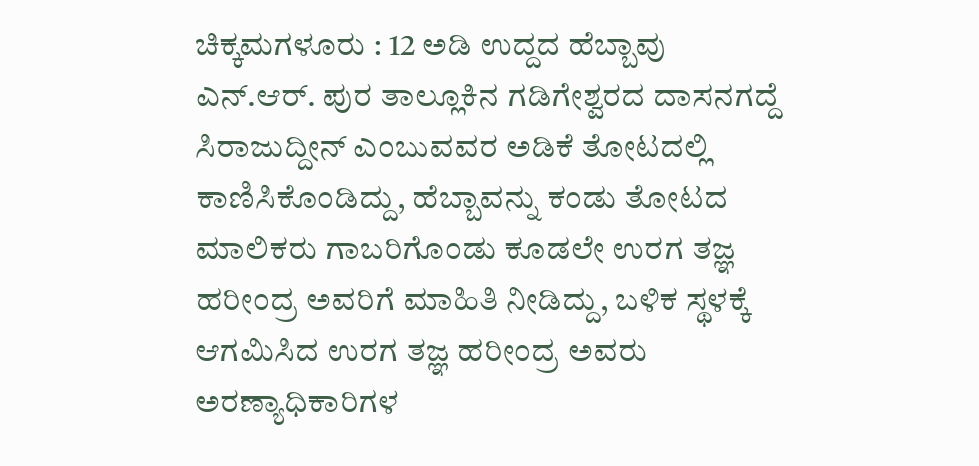ಚಿಕ್ಕಮಗಳೂರು : 12 ಅಡಿ ಉದ್ದದ ಹೆಬ್ಬಾವು ಎನ್.ಆರ್. ಪುರ ತಾಲ್ಲೂಕಿನ ಗಡಿಗೇಶ್ವರದ ದಾಸನಗದ್ದೆ ಸಿರಾಜುದ್ದೀನ್ ಎಂಬುವವರ ಅಡಿಕೆ ತೋಟದಲ್ಲಿ ಕಾಣಿಸಿಕೊಂಡಿದ್ದು, ಹೆಬ್ಬಾವನ್ನು ಕಂಡು ತೋಟದ ಮಾಲಿಕರು ಗಾಬರಿಗೊಂಡು ಕೂಡಲೇ ಉರಗ ತಜ್ಞ ಹರೀಂದ್ರ ಅವರಿಗೆ ಮಾಹಿತಿ ನೀಡಿದ್ದು, ಬಳಿಕ ಸ್ಥಳಕ್ಕೆ ಆಗಮಿಸಿದ ಉರಗ ತಜ್ಞ ಹರೀಂದ್ರ ಅವರು ಅರಣ್ಯಾಧಿಕಾರಿಗಳ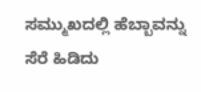ಸಮ್ಮುಖದಲ್ಲಿ ಹೆಬ್ಬಾವನ್ನು ಸೆರೆ ಹಿಡಿದು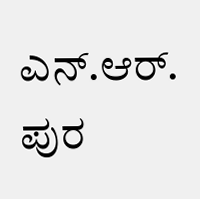ಎನ್.ಆರ್. ಪುರ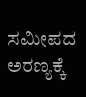ಸಮೀಪದ ಅರಣ್ಯಕ್ಕೆ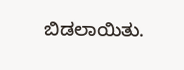ಬಿಡಲಾಯಿತು.